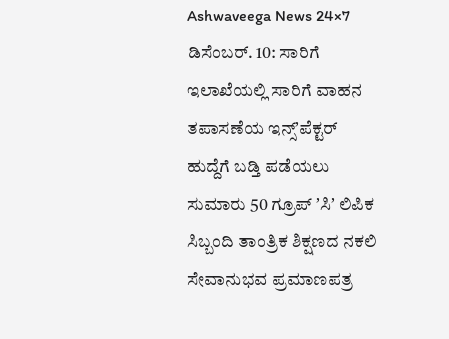Ashwaveega News 24×7 ಡಿಸೆಂಬರ್. 10: ಸಾರಿಗೆ ಇಲಾಖೆಯಲ್ಲಿ ಸಾರಿಗೆ ವಾಹನ ತಪಾಸಣೆಯ ಇನ್ಸ್ʼಪೆಕ್ಟರ್ ಹುದ್ದೆಗೆ ಬಡ್ತಿ ಪಡೆಯಲು ಸುಮಾರು 50 ಗ್ರೂಪ್ ʼಸಿʼ ಲಿಪಿಕ ಸಿಬ್ಬಂದಿ ತಾಂತ್ರಿಕ ಶಿಕ್ಷಣದ ನಕಲಿ ಸೇವಾನುಭವ ಪ್ರಮಾಣಪತ್ರ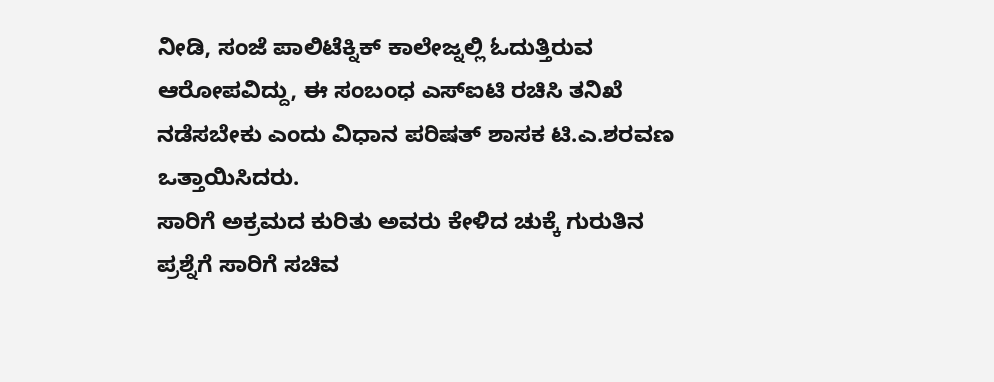ನೀಡಿ, ಸಂಜೆ ಪಾಲಿಟೆಕ್ನಿಕ್ ಕಾಲೇಜ್ನಲ್ಲಿ ಓದುತ್ತಿರುವ ಆರೋಪವಿದ್ದು, ಈ ಸಂಬಂಧ ಎಸ್ಐಟಿ ರಚಿಸಿ ತನಿಖೆ ನಡೆಸಬೇಕು ಎಂದು ವಿಧಾನ ಪರಿಷತ್ ಶಾಸಕ ಟಿ.ಎ.ಶರವಣ ಒತ್ತಾಯಿಸಿದರು.
ಸಾರಿಗೆ ಅಕ್ರಮದ ಕುರಿತು ಅವರು ಕೇಳಿದ ಚುಕ್ಕೆ ಗುರುತಿನ ಪ್ರಶ್ನೆಗೆ ಸಾರಿಗೆ ಸಚಿವ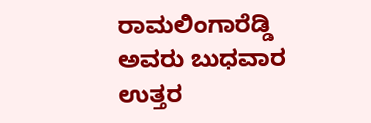ರಾಮಲಿಂಗಾರೆಡ್ಡಿ ಅವರು ಬುಧವಾರ ಉತ್ತರ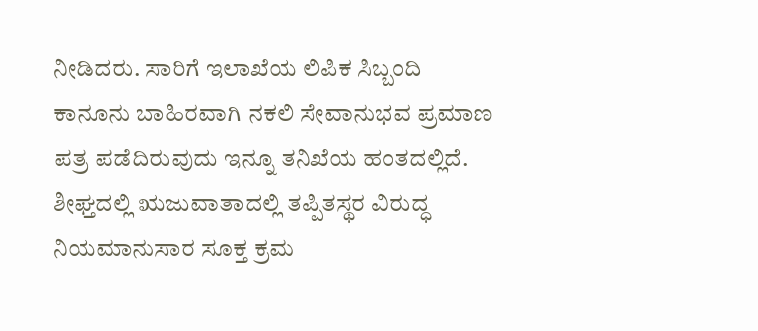ನೀಡಿದರು. ಸಾರಿಗೆ ಇಲಾಖೆಯ ಲಿಪಿಕ ಸಿಬ್ಬಂದಿ ಕಾನೂನು ಬಾಹಿರವಾಗಿ ನಕಲಿ ಸೇವಾನುಭವ ಪ್ರಮಾಣ ಪತ್ರ ಪಡೆದಿರುವುದು ಇನ್ನೂ ತನಿಖೆಯ ಹಂತದಲ್ಲಿದೆ. ಶೀಘ್ತದಲ್ಲಿ ಋಜುವಾತಾದಲ್ಲಿ ತಪ್ಪಿತಸ್ಥರ ವಿರುದ್ಧ ನಿಯಮಾನುಸಾರ ಸೂಕ್ತ ಕ್ರಮ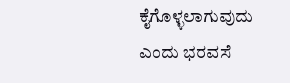ಕೈಗೊಳ್ಳಲಾಗುವುದು ಎಂದು ಭರವಸೆ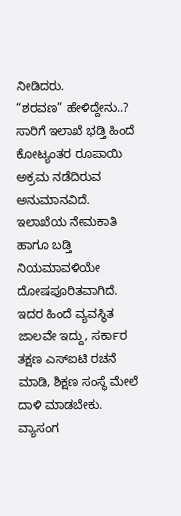ನೀಡಿದರು.
“ಶರವಣ” ಹೇಳಿದ್ದೇನು..?
ಸಾರಿಗೆ ಇಲಾಖೆ ಭಡ್ತಿ ಹಿಂದೆ ಕೋಟ್ಯಂತರ ರೂಪಾಯಿ ಅಕ್ರಮ ನಡೆದಿರುವ ಅನುಮಾನವಿದೆ. ಇಲಾಖೆಯ ನೇಮಕಾತಿ ಹಾಗೂ ಬಡ್ತಿ ನಿಯಮಾವಳಿಯೇ ದೋಷಪೂರಿತವಾಗಿದೆ. ಇದರ ಹಿಂದೆ ವ್ಯವಸ್ಥಿತ ಜಾಲವೇ ಇದ್ದು, ಸರ್ಕಾರ ತಕ್ಷಣ ಎಸ್ಐಟಿ ರಚನೆ ಮಾಡಿ, ಶಿಕ್ಷಣ ಸಂಸ್ಥೆ ಮೇಲೆ ದಾಳಿ ಮಾಡಬೇಕು. ವ್ಯಾಸಂಗ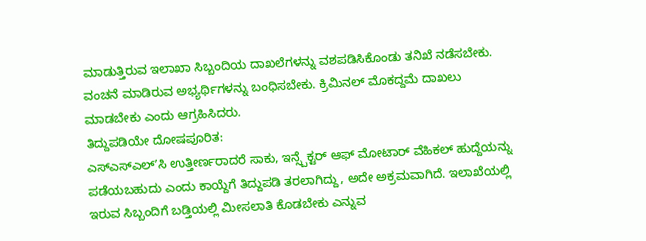ಮಾಡುತ್ತಿರುವ ಇಲಾಖಾ ಸಿಬ್ಬಂದಿಯ ದಾಖಲೆಗಳನ್ನು ವಶಪಡಿಸಿಕೊಂಡು ತನಿಖೆ ನಡೆಸಬೇಕು. ವಂಚನೆ ಮಾಡಿರುವ ಅಭ್ಯರ್ಥಿಗಳನ್ನು ಬಂಧಿಸಬೇಕು. ಕ್ರಿಮಿನಲ್ ಮೊಕದ್ದಮೆ ದಾಖಲು ಮಾಡಬೇಕು ಎಂದು ಆಗ್ರಹಿಸಿದರು.
ತಿದ್ದುಪಡಿಯೇ ದೋಷಪೂರಿತ:
ಎಸ್ಎಸ್ಎಲ್ʼಸಿ ಉತ್ತೀರ್ಣರಾದರೆ ಸಾಕು, ಇನ್ಸ್ಪೆಕ್ಟರ್ ಆಫ್ ಮೋಟಾರ್ ವೆಹಿಕಲ್ ಹುದ್ದೆಯನ್ನು ಪಡೆಯಬಹುದು ಎಂದು ಕಾಯ್ದೆಗೆ ತಿದ್ದುಪಡಿ ತರಲಾಗಿದ್ದು, ಅದೇ ಅಕ್ರಮವಾಗಿದೆ. ಇಲಾಖೆಯಲ್ಲಿ ಇರುವ ಸಿಬ್ಬಂದಿಗೆ ಬಡ್ತಿಯಲ್ಲಿ ಮೀಸಲಾತಿ ಕೊಡಬೇಕು ಎನ್ನುವ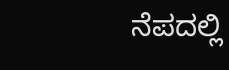ನೆಪದಲ್ಲಿ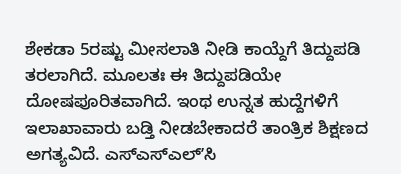ಶೇಕಡಾ 5ರಷ್ಟು ಮೀಸಲಾತಿ ನೀಡಿ ಕಾಯ್ದೆಗೆ ತಿದ್ದುಪಡಿ ತರಲಾಗಿದೆ. ಮೂಲತಃ ಈ ತಿದ್ದುಪಡಿಯೇ ದೋಷಪೂರಿತವಾಗಿದೆ. ಇಂಥ ಉನ್ನತ ಹುದ್ದೆಗಳಿಗೆ ಇಲಾಖಾವಾರು ಬಡ್ತಿ ನೀಡಬೇಕಾದರೆ ತಾಂತ್ರಿಕ ಶಿಕ್ಷಣದ ಅಗತ್ಯವಿದೆ. ಎಸ್ಎಸ್ಎಲ್ʼಸಿ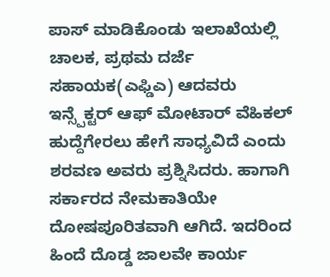ಪಾಸ್ ಮಾಡಿಕೊಂಡು ಇಲಾಖೆಯಲ್ಲಿ ಚಾಲಕ, ಪ್ರಥಮ ದರ್ಜೆ ಸಹಾಯಕ(ಎಫ್ಡಿಎ) ಆದವರು ಇನ್ಸ್ಪೆಕ್ಟರ್ ಆಫ್ ಮೋಟಾರ್ ವೆಹಿಕಲ್ ಹುದ್ದೆಗೇರಲು ಹೇಗೆ ಸಾಧ್ಯವಿದೆ ಎಂದು ಶರವಣ ಅವರು ಪ್ರಶ್ನಿಸಿದರು. ಹಾಗಾಗಿ ಸರ್ಕಾರದ ನೇಮಕಾತಿಯೇ ದೋಷಪೂರಿತವಾಗಿ ಆಗಿದೆ. ಇದರಿಂದ ಹಿಂದೆ ದೊಡ್ಡ ಜಾಲವೇ ಕಾರ್ಯ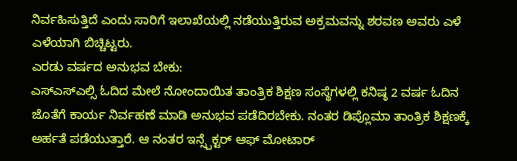ನಿರ್ವಹಿಸುತ್ತಿದೆ ಎಂದು ಸಾರಿಗೆ ಇಲಾಖೆಯಲ್ಲಿ ನಡೆಯುತ್ತಿರುವ ಅಕ್ರಮವನ್ನು ಶರವಣ ಅವರು ಎಳೆ ಎಳೆಯಾಗಿ ಬಿಚ್ಚಿಟ್ಟರು.
ಎರಡು ವರ್ಷದ ಅನುಭವ ಬೇಕು:
ಎಸ್ಎಸ್ಎಲ್ಸಿ ಓದಿದ ಮೇಲೆ ನೋಂದಾಯಿತ ತಾಂತ್ರಿಕ ಶಿಕ್ಷಣ ಸಂಸ್ಥೆಗಳಲ್ಲಿ ಕನಿಷ್ಠ 2 ವರ್ಷ ಓದಿನ ಜೊತೆಗೆ ಕಾರ್ಯ ನಿರ್ವಹಣೆ ಮಾಡಿ ಅನುಭವ ಪಡೆದಿರಬೇಕು. ನಂತರ ಡಿಪ್ಲೊಮಾ ತಾಂತ್ರಿಕ ಶಿಕ್ಷಣಕ್ಕೆ ಅರ್ಹತೆ ಪಡೆಯುತ್ತಾರೆ. ಆ ನಂತರ ಇನ್ಸ್ಪೆಕ್ಟರ್ ಆಫ್ ಮೋಟಾರ್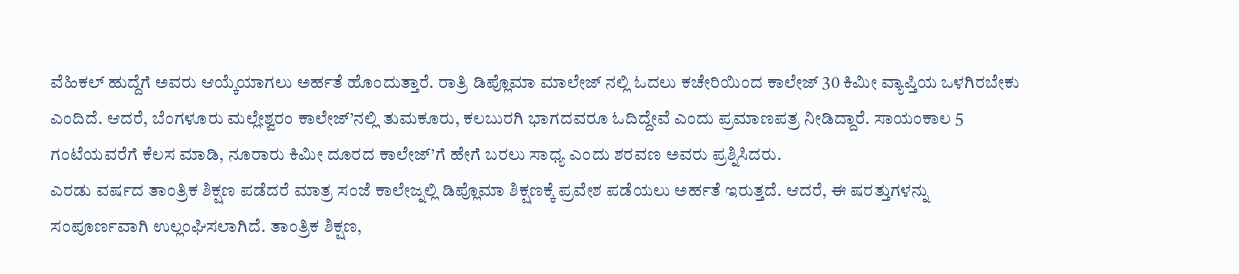ವೆಹಿಕಲ್ ಹುದ್ದೆಗೆ ಅವರು ಆಯ್ಕೆಯಾಗಲು ಅರ್ಹತೆ ಹೊಂದುತ್ತಾರೆ. ರಾತ್ರಿ ಡಿಪ್ಲೊಮಾ ಮಾಲೇಜ್ ನಲ್ಲಿ ಓದಲು ಕಚೇರಿಯಿಂದ ಕಾಲೇಜ್ 30 ಕಿಮೀ ವ್ಯಾಪ್ತಿಯ ಒಳಗಿರಬೇಕು ಎಂದಿದೆ. ಆದರೆ, ಬೆಂಗಳೂರು ಮಲ್ಲೇಶ್ವರಂ ಕಾಲೇಜ್’ನಲ್ಲಿ ತುಮಕೂರು, ಕಲಬುರಗಿ ಭಾಗದವರೂ ಓದಿದ್ದೇವೆ ಎಂದು ಪ್ರಮಾಣಪತ್ರ ನೀಡಿದ್ದಾರೆ. ಸಾಯಂಕಾಲ 5 ಗಂಟೆಯವರೆಗೆ ಕೆಲಸ ಮಾಡಿ, ನೂರಾರು ಕಿಮೀ ದೂರದ ಕಾಲೇಜ್’ಗೆ ಹೇಗೆ ಬರಲು ಸಾಧ್ಯ ಎಂದು ಶರವಣ ಅವರು ಪ್ರಶ್ನಿಸಿದರು.
ಎರಡು ವರ್ಷದ ತಾಂತ್ರಿಕ ಶಿಕ್ಷಣ ಪಡೆದರೆ ಮಾತ್ರ ಸಂಜೆ ಕಾಲೇಜ್ನಲ್ಲಿ ಡಿಪ್ಲೊಮಾ ಶಿಕ್ಷಣಕ್ಕೆ ಪ್ರವೇಶ ಪಡೆಯಲು ಅರ್ಹತೆ ಇರುತ್ತದೆ. ಆದರೆ, ಈ ಷರತ್ತುಗಳನ್ನು ಸಂಪೂರ್ಣವಾಗಿ ಉಲ್ಲಂಘಿಸಲಾಗಿದೆ. ತಾಂತ್ರಿಕ ಶಿಕ್ಷಣ,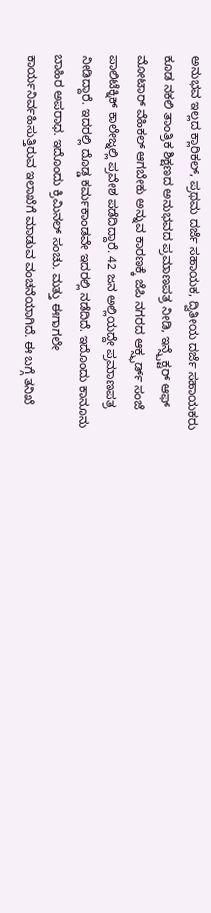ಅನುಭವ ಇಲ್ಲದ ಕ್ಲಾರಿಕಲ್, ಪ್ರಥಮ ದರ್ಜೆ ಸಹಾಯಕ, ದ್ವಿತೀಯ ದರ್ಜೆ ಸಹಾಯಕರು ಕೂಡ ನಕಲಿ ತಾಂತ್ರಿಕ ಶಿಕ್ಷಣದ ಅನುಭವದ ಪ್ರಮಾಣಪತ್ರ ನೀಡಿ, ಇನ್ಸ್ಪೆಕ್ಟರ್ ಆಫ್ ಮೋಟಾರ್ ವೆಹಿಕಲ್ ಆಗಬೇಕು ಅನ್ನುವ ಕಾರಣಕ್ಕೆ ಜೆಪಿ ನಗರದ ಆಕ್ಸ್ಫರ್ಡ್ ಸಂಜೆ ಪಾಲಿಟೆಕ್ನಿಕ್ ಕಾಲೇಜ್ನಲ್ಲಿ ಪ್ರವೇಶ ಪಡೆದಿದ್ದಾರೆ. 42 ಜನ ಅಲ್ಲಿಯದ್ದೇ ಪ್ರಮಾಣಪತ್ರ ನೀಡಿದ್ದಾರೆ. ಇದರಲ್ಲಿ ದೊಡ್ಡ ಕರ್ಮಕಾಂಡವೇ ಇದರಲ್ಲಿ ನಡೆದಿದೆ. ಇದೊಂದು ಕಾನೂನು ಬಾಹಿರ ಅಪರಾಧ. ಇದೊಂದು ಕ್ರಿಮಿನಲ್ ಸಂಚು. ಮತ್ತು ಈಗಾಗಲೇ ಕಾರ್ಯನಿರ್ವಹಿಸುತ್ತಿರುವ ಇಲಾಖೆಗೆ ಮಾಡುವ ವಂಚನೆಯಾಗಿದೆ. ಈ ಬಗ್ಗೆ ತನಿಖೆ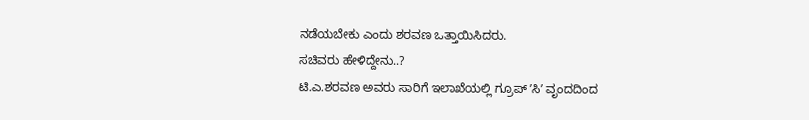ನಡೆಯಬೇಕು ಎಂದು ಶರವಣ ಒತ್ತಾಯಿಸಿದರು.
ಸಚಿವರು ಹೇಳಿದ್ದೇನು..?
ಟಿ.ಎ.ಶರವಣ ಅವರು ಸಾರಿಗೆ ಇಲಾಖೆಯಲ್ಲಿ ಗ್ರೂಪ್ ʼಸಿʼ ವೃಂದದಿಂದ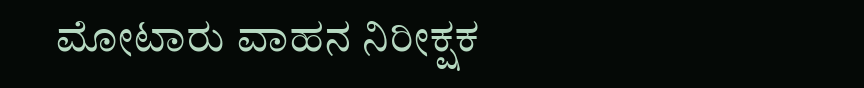ಮೋಟಾರು ವಾಹನ ನಿರೀಕ್ಷಕ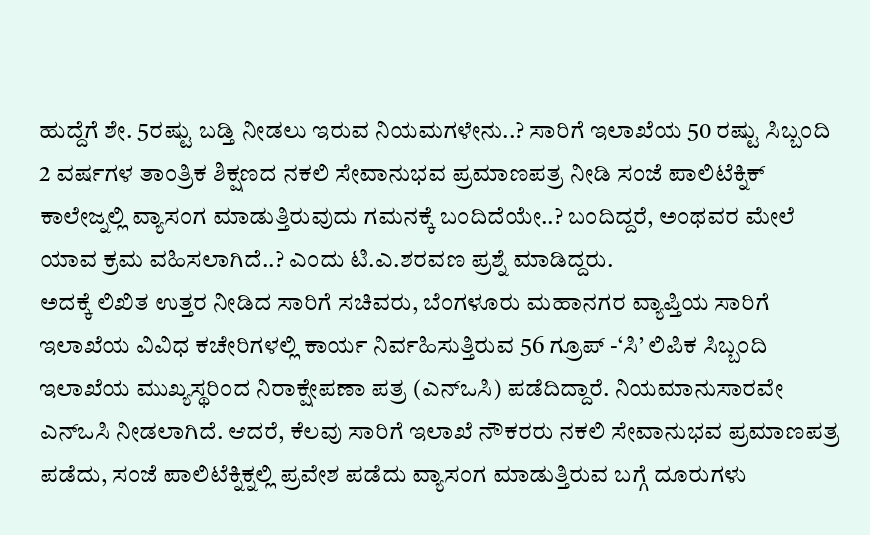ಹುದ್ದೆಗೆ ಶೇ. 5ರಷ್ಟು ಬಡ್ತಿ ನೀಡಲು ಇರುವ ನಿಯಮಗಳೇನು..? ಸಾರಿಗೆ ಇಲಾಖೆಯ 50 ರಷ್ಟು ಸಿಬ್ಬಂದಿ 2 ವರ್ಷಗಳ ತಾಂತ್ರಿಕ ಶಿಕ್ಷಣದ ನಕಲಿ ಸೇವಾನುಭವ ಪ್ರಮಾಣಪತ್ರ ನೀಡಿ ಸಂಜೆ ಪಾಲಿಟೆಕ್ನಿಕ್ ಕಾಲೇಜ್ನಲ್ಲಿ ವ್ಯಾಸಂಗ ಮಾಡುತ್ತಿರುವುದು ಗಮನಕ್ಕೆ ಬಂದಿದೆಯೇ..? ಬಂದಿದ್ದರೆ, ಅಂಥವರ ಮೇಲೆ ಯಾವ ಕ್ರಮ ವಹಿಸಲಾಗಿದೆ..? ಎಂದು ಟಿ.ಎ.ಶರವಣ ಪ್ರಶ್ನೆ ಮಾಡಿದ್ದರು.
ಅದಕ್ಕೆ ಲಿಖಿತ ಉತ್ತರ ನೀಡಿದ ಸಾರಿಗೆ ಸಚಿವರು, ಬೆಂಗಳೂರು ಮಹಾನಗರ ವ್ಯಾಪ್ತಿಯ ಸಾರಿಗೆ ಇಲಾಖೆಯ ವಿವಿಧ ಕಚೇರಿಗಳಲ್ಲಿ ಕಾರ್ಯ ನಿರ್ವಹಿಸುತ್ತಿರುವ 56 ಗ್ರೂಪ್ -‘ಸಿ’ ಲಿಪಿಕ ಸಿಬ್ಬಂದಿ ಇಲಾಖೆಯ ಮುಖ್ಯಸ್ಥರಿಂದ ನಿರಾಕ್ಷೇಪಣಾ ಪತ್ರ (ಎನ್ಒಸಿ) ಪಡೆದಿದ್ದಾರೆ. ನಿಯಮಾನುಸಾರವೇ ಎನ್ಒಸಿ ನೀಡಲಾಗಿದೆ. ಆದರೆ, ಕೆಲವು ಸಾರಿಗೆ ಇಲಾಖೆ ನೌಕರರು ನಕಲಿ ಸೇವಾನುಭವ ಪ್ರಮಾಣಪತ್ರ ಪಡೆದು, ಸಂಜೆ ಪಾಲಿಟೆಕ್ನಿಕ್ನಲ್ಲಿ ಪ್ರವೇಶ ಪಡೆದು ವ್ಯಾಸಂಗ ಮಾಡುತ್ತಿರುವ ಬಗ್ಗೆ ದೂರುಗಳು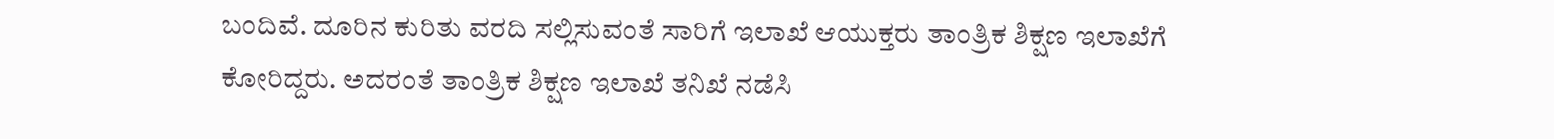ಬಂದಿವೆ. ದೂರಿನ ಕುರಿತು ವರದಿ ಸಲ್ಲಿಸುವಂತೆ ಸಾರಿಗೆ ಇಲಾಖೆ ಆಯುಕ್ತರು ತಾಂತ್ರಿಕ ಶಿಕ್ಷಣ ಇಲಾಖೆಗೆ ಕೋರಿದ್ದರು. ಅದರಂತೆ ತಾಂತ್ರಿಕ ಶಿಕ್ಷಣ ಇಲಾಖೆ ತನಿಖೆ ನಡೆಸಿ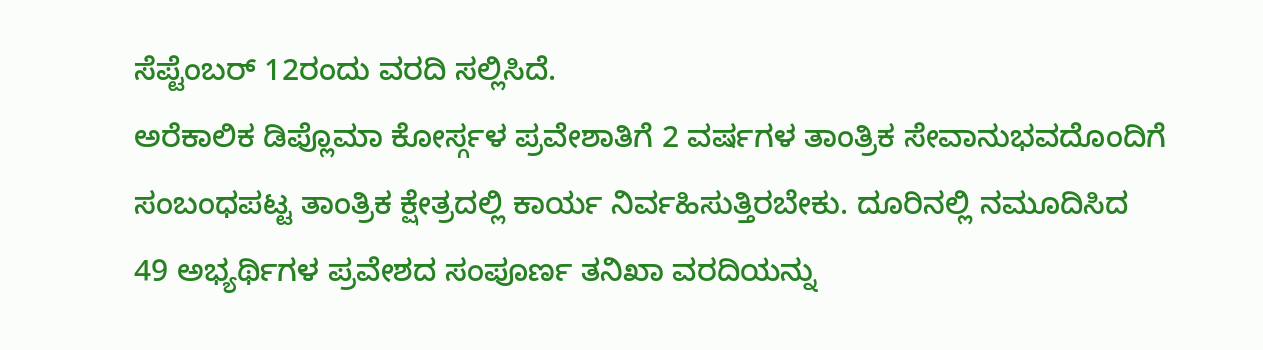ಸೆಪ್ಟೆಂಬರ್ 12ರಂದು ವರದಿ ಸಲ್ಲಿಸಿದೆ.
ಅರೆಕಾಲಿಕ ಡಿಪ್ಲೊಮಾ ಕೋರ್ಸ್ಗಳ ಪ್ರವೇಶಾತಿಗೆ 2 ವರ್ಷಗಳ ತಾಂತ್ರಿಕ ಸೇವಾನುಭವದೊಂದಿಗೆ ಸಂಬಂಧಪಟ್ಟ ತಾಂತ್ರಿಕ ಕ್ಷೇತ್ರದಲ್ಲಿ ಕಾರ್ಯ ನಿರ್ವಹಿಸುತ್ತಿರಬೇಕು. ದೂರಿನಲ್ಲಿ ನಮೂದಿಸಿದ 49 ಅಭ್ಯರ್ಥಿಗಳ ಪ್ರವೇಶದ ಸಂಪೂರ್ಣ ತನಿಖಾ ವರದಿಯನ್ನು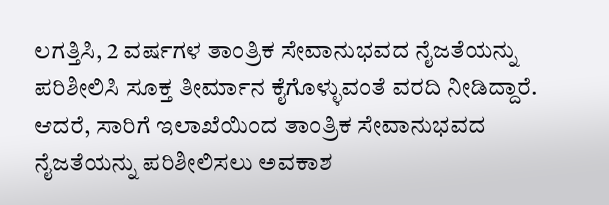ಲಗತ್ತಿಸಿ, 2 ವರ್ಷಗಳ ತಾಂತ್ರಿಕ ಸೇವಾನುಭವದ ನೈಜತೆಯನ್ನು ಪರಿಶೀಲಿಸಿ ಸೂಕ್ತ ತೀರ್ಮಾನ ಕೈಗೊಳ್ಳುವಂತೆ ವರದಿ ನೀಡಿದ್ದಾರೆ. ಆದರೆ, ಸಾರಿಗೆ ಇಲಾಖೆಯಿಂದ ತಾಂತ್ರಿಕ ಸೇವಾನುಭವದ ನೈಜತೆಯನ್ನು ಪರಿಶೀಲಿಸಲು ಅವಕಾಶ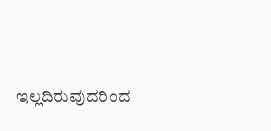ಇಲ್ಲದಿರುವುದರಿಂದ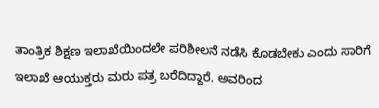ತಾಂತ್ರಿಕ ಶಿಕ್ಷಣ ಇಲಾಖೆಯಿಂದಲೇ ಪರಿಶೀಲನೆ ನಡೆಸಿ ಕೊಡಬೇಕು ಎಂದು ಸಾರಿಗೆ ಇಲಾಖೆ ಆಯುಕ್ತರು ಮರು ಪತ್ರ ಬರೆದಿದ್ದಾರೆ. ಅವರಿಂದ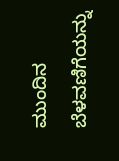ಮುಂದಿನ ಬೆಳವಣಿಗೆಯನ್ನು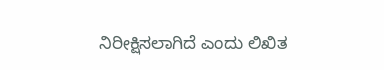ನಿರೀಕ್ಷಿಸಲಾಗಿದೆ ಎಂದು ಲಿಖಿತ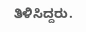ತಿಳಿಸಿದ್ದರು.